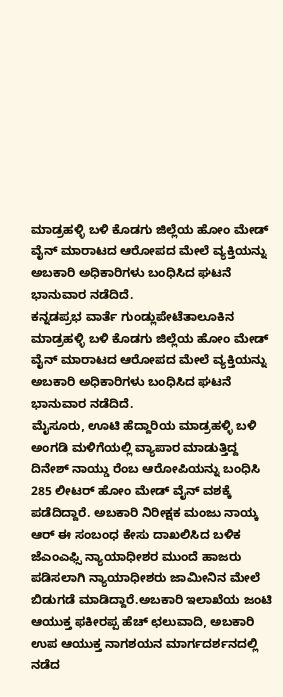ಮಾಡ್ರಹಳ್ಳಿ ಬಳಿ ಕೊಡಗು ಜಿಲ್ಲೆಯ ಹೋಂ ಮೇಡ್ ವೈನ್ ಮಾರಾಟದ ಆರೋಪದ ಮೇಲೆ ವ್ಯಕ್ತಿಯನ್ನು ಅಬಕಾರಿ ಅಧಿಕಾರಿಗಳು ಬಂಧಿಸಿದ ಘಟನೆ ಭಾನುವಾರ ನಡೆದಿದೆ.
ಕನ್ನಡಪ್ರಭ ವಾರ್ತೆ ಗುಂಡ್ಲುಪೇಟೆತಾಲೂಕಿನ ಮಾಡ್ರಹಳ್ಳಿ ಬಳಿ ಕೊಡಗು ಜಿಲ್ಲೆಯ ಹೋಂ ಮೇಡ್ ವೈನ್ ಮಾರಾಟದ ಆರೋಪದ ಮೇಲೆ ವ್ಯಕ್ತಿಯನ್ನು ಅಬಕಾರಿ ಅಧಿಕಾರಿಗಳು ಬಂಧಿಸಿದ ಘಟನೆ ಭಾನುವಾರ ನಡೆದಿದೆ.
ಮೈಸೂರು, ಊಟಿ ಹೆದ್ದಾರಿಯ ಮಾಡ್ರಹಳ್ಳಿ ಬಳಿ ಅಂಗಡಿ ಮಳಿಗೆಯಲ್ಲಿ ವ್ಯಾಪಾರ ಮಾಡುತ್ತಿದ್ದ ದಿನೇಶ್ ನಾಯ್ಡು ರೆಂಬ ಆರೋಪಿಯನ್ನು ಬಂಧಿಸಿ 285 ಲೀಟರ್ ಹೋಂ ಮೇಡ್ ವೈನ್ ವಶಕ್ಕೆ ಪಡೆದಿದ್ದಾರೆ. ಅಬಕಾರಿ ನಿರೀಕ್ಷಕ ಮಂಜು ನಾಯ್ಕ ಆರ್ ಈ ಸಂಬಂಧ ಕೇಸು ದಾಖಲಿಸಿದ ಬಳಿಕ ಜೆಎಂಎಫ್ಸಿ ನ್ಯಾಯಾಧೀಶರ ಮುಂದೆ ಹಾಜರು ಪಡಿಸಲಾಗಿ ನ್ಯಾಯಾಧೀಶರು ಜಾಮೀನಿನ ಮೇಲೆ ಬಿಡುಗಡೆ ಮಾಡಿದ್ದಾರೆ.ಅಬಕಾರಿ ಇಲಾಖೆಯ ಜಂಟಿ ಆಯುಕ್ತ ಫಕೀರಪ್ಪ ಹೆಚ್ ಛಲುವಾದಿ, ಅಬಕಾರಿ ಉಪ ಆಯುಕ್ತ ನಾಗಶಯನ ಮಾರ್ಗದರ್ಶನದಲ್ಲಿ ನಡೆದ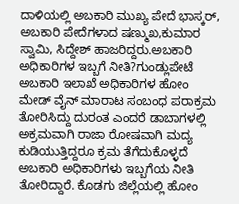ದಾಳಿಯಲ್ಲಿ ಅಬಕಾರಿ ಮುಖ್ಯ ಪೇದೆ ಭಾಸ್ಕರ್, ಅಬಕಾರಿ ಪೇದೆಗಳಾದ ಷಣ್ಮುಖ,ಕುಮಾರ ಸ್ವಾಮಿ, ಸಿದ್ದೇಶ್ ಹಾಜರಿದ್ದರು.ಅಬಕಾರಿ ಅಧಿಕಾರಿಗಳ ಇಬ್ಬಗೆ ನೀತಿ?ಗುಂಡ್ಲುಪೇಟೆ ಅಬಕಾರಿ ಇಲಾಖೆ ಅಧಿಕಾರಿಗಳ ಹೋಂ ಮೇಡ್ ವೈನ್ ಮಾರಾಟ ಸಂಬಂಧ ಪರಾಕ್ರಮ ತೋರಿಸಿದ್ದು ದುರಂತ ಎಂದರೆ ಡಾಬಾಗಳಲ್ಲಿ ಅಕ್ರಮವಾಗಿ ರಾಜಾ ರೋಷವಾಗಿ ಮದ್ಯ ಕುಡಿಯುತ್ತಿದ್ದರೂ ಕ್ರಮ ತೆಗೆದುಕೊಳ್ಳದೆ ಅಬಕಾರಿ ಅಧಿಕಾರಿಗಳು ಇಬ್ಬಗೆಯ ನೀತಿ ತೋರಿದ್ದಾರೆ. ಕೊಡಗು ಜಿಲ್ಲೆಯಲ್ಲಿ ಹೋಂ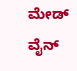ಮೇಡ್ ವೈನ್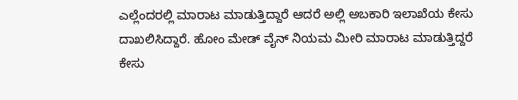ಎಲ್ಲೆಂದರಲ್ಲಿ ಮಾರಾಟ ಮಾಡುತ್ತಿದ್ದಾರೆ ಆದರೆ ಅಲ್ಲಿ ಅಬಕಾರಿ ಇಲಾಖೆಯ ಕೇಸು ದಾಖಲಿಸಿದ್ದಾರೆ. ಹೋಂ ಮೇಡ್ ವೈನ್ ನಿಯಮ ಮೀರಿ ಮಾರಾಟ ಮಾಡುತ್ತಿದ್ದರೆ ಕೇಸು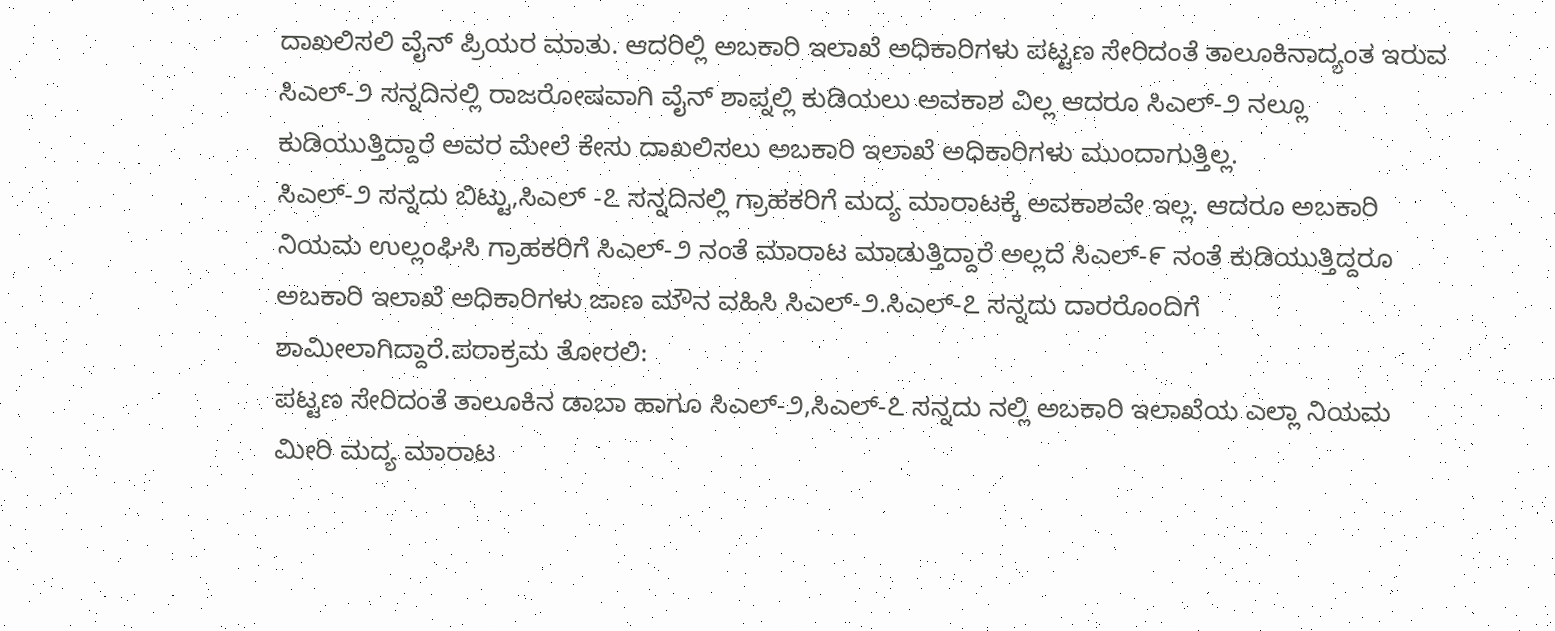ದಾಖಲಿಸಲಿ ವೈನ್ ಪ್ರಿಯರ ಮಾತು. ಆದರಿಲ್ಲಿ ಅಬಕಾರಿ ಇಲಾಖೆ ಅಧಿಕಾರಿಗಳು ಪಟ್ಟಣ ಸೇರಿದಂತೆ ತಾಲೂಕಿನಾದ್ಯಂತ ಇರುವ ಸಿಎಲ್-೨ ಸನ್ನದಿನಲ್ಲಿ ರಾಜರೋಷವಾಗಿ ವೈನ್ ಶಾಪ್ನಲ್ಲಿ ಕುಡಿಯಲು ಅವಕಾಶ ವಿಲ್ಲ ಆದರೂ ಸಿಎಲ್-೨ ನಲ್ಲೂ ಕುಡಿಯುತ್ತಿದ್ದಾರೆ ಅವರ ಮೇಲೆ ಕೇಸು ದಾಖಲಿಸಲು ಅಬಕಾರಿ ಇಲಾಖೆ ಅಧಿಕಾರಿಗಳು ಮುಂದಾಗುತ್ತಿಲ್ಲ.
ಸಿಎಲ್-೨ ಸನ್ನದು ಬಿಟ್ಟು,ಸಿಎಲ್ -೭ ಸನ್ನದಿನಲ್ಲಿ ಗ್ರಾಹಕರಿಗೆ ಮದ್ಯ ಮಾರಾಟಕ್ಕೆ ಅವಕಾಶವೇ ಇಲ್ಲ. ಆದರೂ ಅಬಕಾರಿ ನಿಯಮ ಉಲ್ಲಂಘಿಸಿ ಗ್ರಾಹಕರಿಗೆ ಸಿಎಲ್-೨ ನಂತೆ ಮಾರಾಟ ಮಾಡುತ್ತಿದ್ದಾರೆ ಅಲ್ಲದೆ ಸಿಎಲ್-೯ ನಂತೆ ಕುಡಿಯುತ್ತಿದ್ದರೂ ಅಬಕಾರಿ ಇಲಾಖೆ ಅಧಿಕಾರಿಗಳು ಜಾಣ ಮೌನ ವಹಿಸಿ ಸಿಎಲ್-೨.ಸಿಎಲ್-೭ ಸನ್ನದು ದಾರರೊಂದಿಗೆ ಶಾಮೀಲಾಗಿದ್ದಾರೆ.ಪರಾಕ್ರಮ ತೋರಲಿ:
ಪಟ್ಟಣ ಸೇರಿದಂತೆ ತಾಲೂಕಿನ ಡಾಬಾ ಹಾಗೂ ಸಿಎಲ್-೨,ಸಿಎಲ್-೭ ಸನ್ನದು ನಲ್ಲಿ ಅಬಕಾರಿ ಇಲಾಖೆಯ ಎಲ್ಲಾ ನಿಯಮ ಮೀರಿ ಮದ್ಯ ಮಾರಾಟ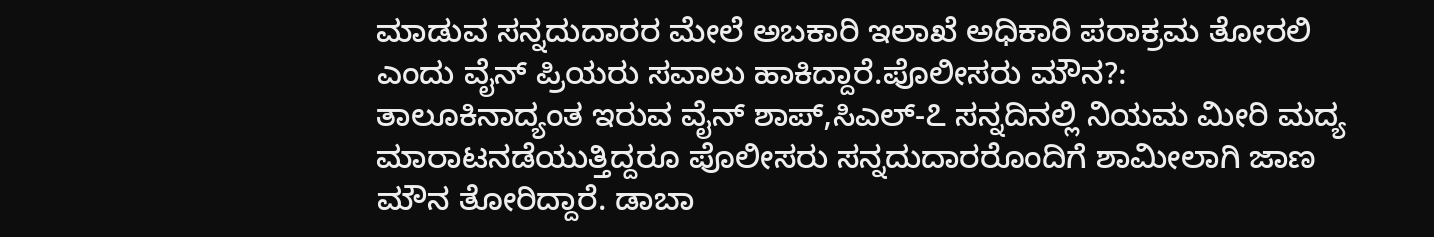ಮಾಡುವ ಸನ್ನದುದಾರರ ಮೇಲೆ ಅಬಕಾರಿ ಇಲಾಖೆ ಅಧಿಕಾರಿ ಪರಾಕ್ರಮ ತೋರಲಿ ಎಂದು ವೈನ್ ಪ್ರಿಯರು ಸವಾಲು ಹಾಕಿದ್ದಾರೆ.ಪೊಲೀಸರು ಮೌನ?:
ತಾಲೂಕಿನಾದ್ಯಂತ ಇರುವ ವೈನ್ ಶಾಪ್,ಸಿಎಲ್-೭ ಸನ್ನದಿನಲ್ಲಿ ನಿಯಮ ಮೀರಿ ಮದ್ಯ ಮಾರಾಟನಡೆಯುತ್ತಿದ್ದರೂ ಪೊಲೀಸರು ಸನ್ನದುದಾರರೊಂದಿಗೆ ಶಾಮೀಲಾಗಿ ಜಾಣ ಮೌನ ತೋರಿದ್ದಾರೆ. ಡಾಬಾ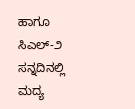ಹಾಗೂ ಸಿಎಲ್-೨ ಸನ್ನದಿನಲ್ಲಿ ಮದ್ಯ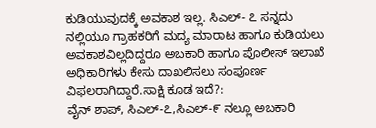ಕುಡಿಯುವುದಕ್ಕೆ ಅವಕಾಶ ಇಲ್ಲ. ಸಿಎಲ್- ೭ ಸನ್ನದು ನಲ್ಲಿಯೂ ಗ್ರಾಹಕರಿಗೆ ಮದ್ಯ ಮಾರಾಟ ಹಾಗೂ ಕುಡಿಯಲು ಅವಕಾಶವಿಲ್ಲದಿದ್ದರೂ ಅಬಕಾರಿ ಹಾಗೂ ಪೊಲೀಸ್ ಇಲಾಖೆ ಅಧಿಕಾರಿಗಳು ಕೇಸು ದಾಖಲಿಸಲು ಸಂಪೂರ್ಣ ವಿಫಲರಾಗಿದ್ದಾರೆ.ಸಾಕ್ಷಿ ಕೂಡ ಇದೆ?:
ವೈನ್ ಶಾಪ್, ಸಿಎಲ್-೭,ಸಿಎಲ್-೯ ನಲ್ಲೂ ಅಬಕಾರಿ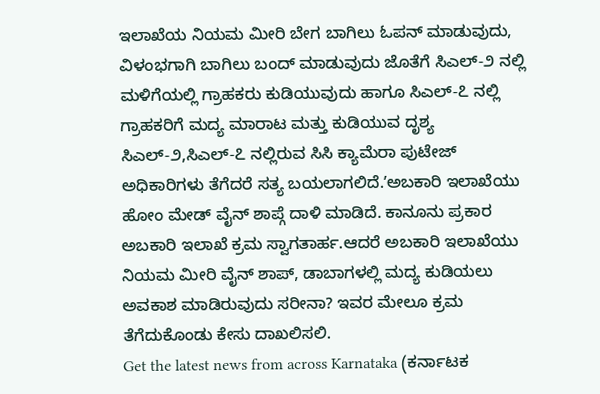ಇಲಾಖೆಯ ನಿಯಮ ಮೀರಿ ಬೇಗ ಬಾಗಿಲು ಓಪನ್ ಮಾಡುವುದು, ವಿಳಂಭಗಾಗಿ ಬಾಗಿಲು ಬಂದ್ ಮಾಡುವುದು ಜೊತೆಗೆ ಸಿಎಲ್-೨ ನಲ್ಲಿ ಮಳಿಗೆಯಲ್ಲಿ ಗ್ರಾಹಕರು ಕುಡಿಯುವುದು ಹಾಗೂ ಸಿಎಲ್-೭ ನಲ್ಲಿ ಗ್ರಾಹಕರಿಗೆ ಮದ್ಯ ಮಾರಾಟ ಮತ್ತು ಕುಡಿಯುವ ದೃಶ್ಯ ಸಿಎಲ್-೨,ಸಿಎಲ್-೭ ನಲ್ಲಿರುವ ಸಿಸಿ ಕ್ಯಾಮೆರಾ ಪುಟೇಜ್ ಅಧಿಕಾರಿಗಳು ತೆಗೆದರೆ ಸತ್ಯ ಬಯಲಾಗಲಿದೆ.ʼಅಬಕಾರಿ ಇಲಾಖೆಯು ಹೋಂ ಮೇಡ್ ವೈನ್ ಶಾಪ್ಗೆ ದಾಳಿ ಮಾಡಿದೆ. ಕಾನೂನು ಪ್ರಕಾರ ಅಬಕಾರಿ ಇಲಾಖೆ ಕ್ರಮ ಸ್ವಾಗತಾರ್ಹ.ಆದರೆ ಅಬಕಾರಿ ಇಲಾಖೆಯು ನಿಯಮ ಮೀರಿ ವೈನ್ ಶಾಪ್, ಡಾಬಾಗಳಲ್ಲಿ ಮದ್ಯ ಕುಡಿಯಲು ಅವಕಾಶ ಮಾಡಿರುವುದು ಸರೀನಾ? ಇವರ ಮೇಲೂ ಕ್ರಮ ತೆಗೆದುಕೊಂಡು ಕೇಸು ದಾಖಲಿಸಲಿ.
Get the latest news from across Karnataka (ಕರ್ನಾಟಕ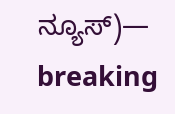ನ್ಯೂಸ್)— breaking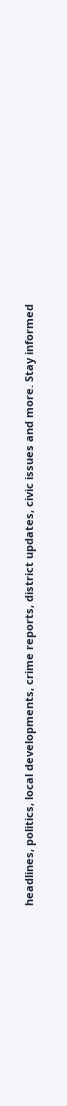headlines, politics, local developments, crime reports, district updates, civic issues and more. Stay informed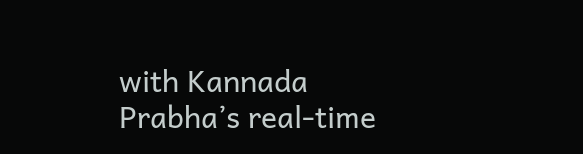with Kannada Prabha’s real‑time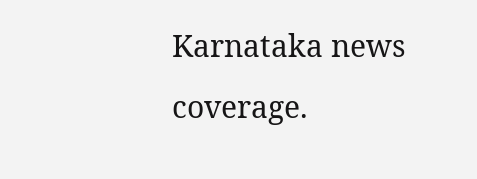Karnataka news coverage.